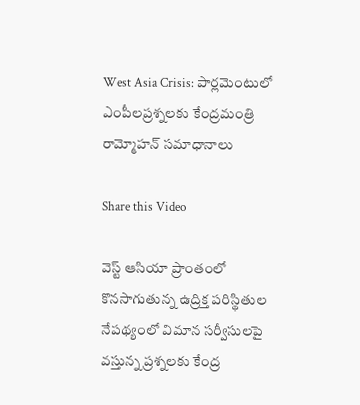West Asia Crisis: పార్లమెంటులో ఎంపీలప్రశ్నలకు కేంద్రమంత్రి రామ్మోహన్ సమాధానాలు

Share this Video

వెస్ట్ ఆసియా ప్రాంతంలో కొనసాగుతున్న ఉద్రిక్త పరిస్థితుల నేపథ్యంలో విమాన సర్వీసులపై వస్తున్న ప్రశ్నలకు కేంద్ర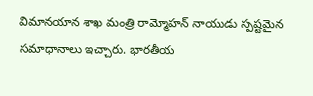విమానయాన శాఖ మంత్రి రామ్మోహన్ నాయుడు స్పష్టమైన సమాధానాలు ఇచ్చారు. భారతీయ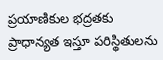ప్రయాణికుల భద్రతకు ప్రాధాన్యత ఇస్తూ పరిస్థితులను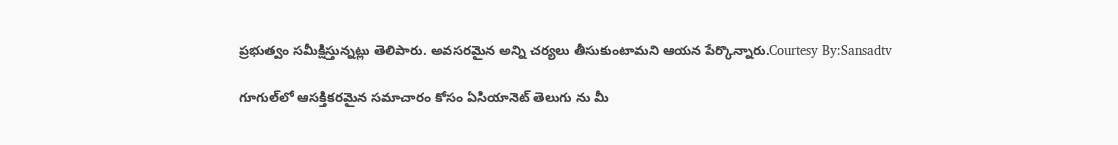ప్రభుత్వం సమీక్షిస్తున్నట్లు తెలిపారు. అవసరమైన అన్ని చర్యలు తీసుకుంటామని ఆయన పేర్కొన్నారు.Courtesy By:Sansadtv

గూగుల్‌లో ఆసక్తికరమైన సమాచారం కోసం ఏసియానెట్ తెలుగు ను మీ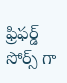ఫ్రిఫర్డ్ సోర్స్ గా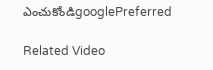ఎంచుకోండిgooglePreferred

Related Video